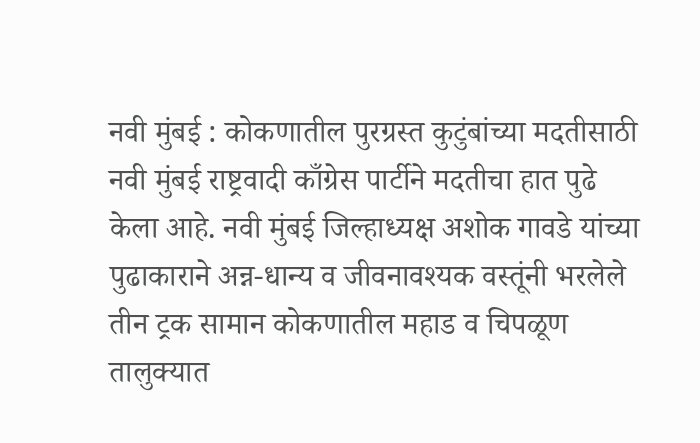नवी मुंबई : कोकणातील पुरग्रस्त कुटुंबांच्या मदतीसाठी नवी मुंबई राष्ट्रवादी काँग्रेस पार्टीने मदतीचा हात पुढे केला आहे. नवी मुंबई जिल्हाध्यक्ष अशोक गावडे यांच्या पुढाकाराने अन्न-धान्य व जीवनावश्यक वस्तूंनी भरलेले तीन ट्रक सामान कोकणातील महाड व चिपळूण तालुक्यात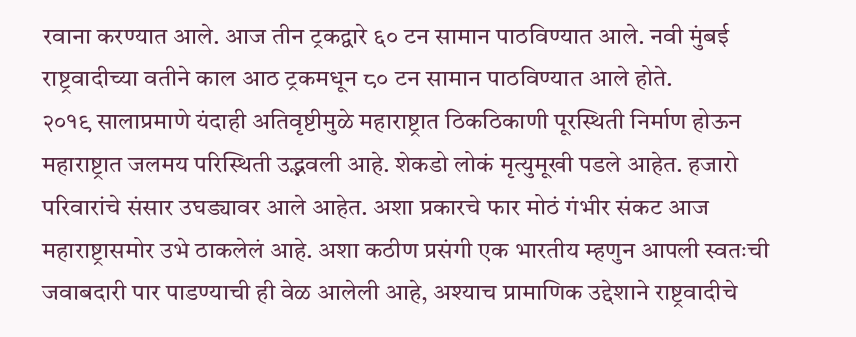रवाना करण्यात आले. आज तीन ट्रकद्वारे ६० टन सामान पाठविण्यात आले. नवी मुंबई राष्ट्रवादीच्या वतीने काल आठ ट्रकमधून ८० टन सामान पाठविण्यात आले होते.
२०१९ सालाप्रमाणे यंदाही अतिवृष्टीमुळे महाराष्ट्रात ठिकठिकाणी पूरस्थिती निर्माण होऊन महाराष्ट्रात जलमय परिस्थिती उद्भवली आहे. शेकडो लोकं मृत्युमूखी पडले आहेत. हजारो परिवारांचे संसार उघड्यावर आले आहेत. अशा प्रकारचे फार मोठं गंभीर संकट आज महाराष्ट्रासमोर उभे ठाकलेलं आहे. अशा कठीण प्रसंगी एक भारतीय म्हणुन आपली स्वतःची जवाबदारी पार पाडण्याची ही वेळ आलेली आहे, अश्याच प्रामाणिक उद्देशाने राष्ट्रवादीचे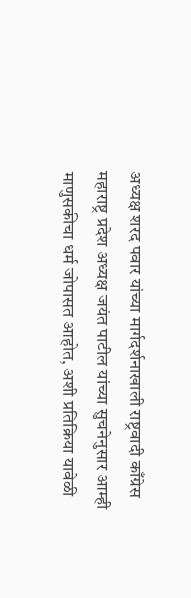अध्यक्ष शरद पवार यांच्या मार्गदर्शनाखाली राष्ट्रवादी काँग्रेस महाराष्ट्र प्रदेश अध्यक्ष जयंत पाटील यांच्या सुचनेनुसार आम्ही माणुसकीचा धर्म जोपासत आहोत, अशी प्रतिक्रिया यावेळी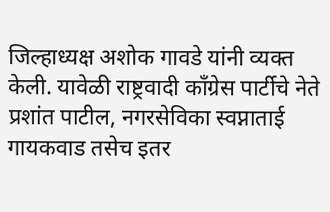जिल्हाध्यक्ष अशोक गावडे यांनी व्यक्त केली. यावेळी राष्ट्रवादी काँग्रेस पार्टीचे नेते प्रशांत पाटील, नगरसेविका स्वप्नाताई गायकवाड तसेच इतर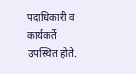पदाधिकारी व कार्यकर्ते उपस्थित होते.